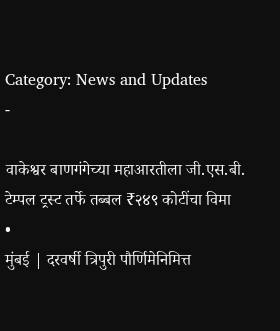Category: News and Updates
-

वाकेश्वर बाणगंगेच्या महाआरतीला जी.एस.बी. टेम्पल ट्रस्ट तर्फे तब्बल ₹२४९ कोटींचा विमा
•
मुंबई | दरवर्षी त्रिपुरी पौर्णिमेनिमित्त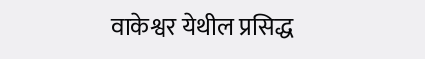वाकेश्वर येथील प्रसिद्ध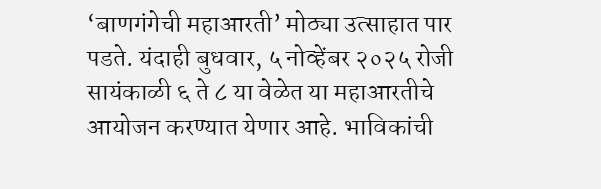‘बाणगंगेची महाआरती’ मोठ्या उत्साहात पार पडते. यंदाही बुधवार, ५ नोव्हेंबर २०२५ रोजी सायंकाळी ६ ते ८ या वेळेत या महाआरतीचे आयोजन करण्यात येणार आहे. भाविकांची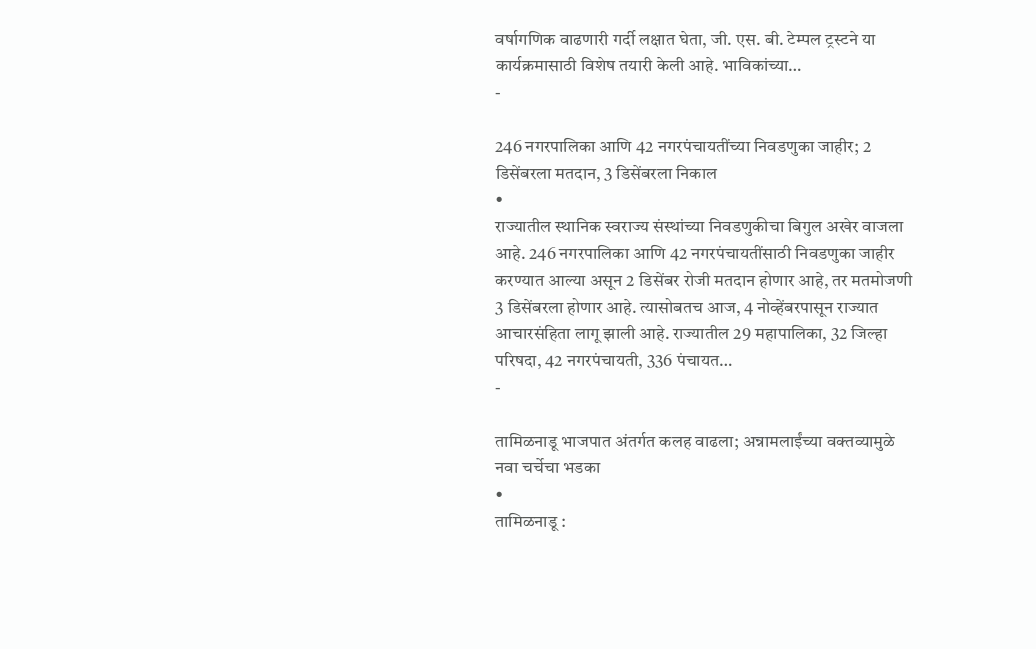वर्षागणिक वाढणारी गर्दी लक्षात घेता, जी. एस. बी. टेम्पल ट्रस्टने या कार्यक्रमासाठी विशेष तयारी केली आहे. भाविकांच्या…
-

246 नगरपालिका आणि 42 नगरपंचायतींच्या निवडणुका जाहीर; 2 डिसेंबरला मतदान, 3 डिसेंबरला निकाल
•
राज्यातील स्थानिक स्वराज्य संस्थांच्या निवडणुकीचा बिगुल अखेर वाजला आहे. 246 नगरपालिका आणि 42 नगरपंचायतींसाठी निवडणुका जाहीर करण्यात आल्या असून 2 डिसेंबर रोजी मतदान होणार आहे, तर मतमोजणी 3 डिसेंबरला होणार आहे. त्यासोबतच आज, 4 नोव्हेंबरपासून राज्यात आचारसंहिता लागू झाली आहे. राज्यातील 29 महापालिका, 32 जिल्हा परिषदा, 42 नगरपंचायती, 336 पंचायत…
-

तामिळनाडू भाजपात अंतर्गत कलह वाढला; अन्नामलाईंच्या वक्तव्यामुळे नवा चर्चेचा भडका
•
तामिळनाडू :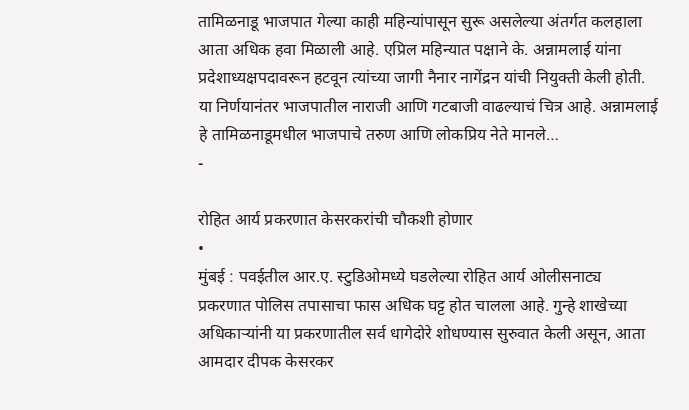तामिळनाडू भाजपात गेल्या काही महिन्यांपासून सुरू असलेल्या अंतर्गत कलहाला आता अधिक हवा मिळाली आहे. एप्रिल महिन्यात पक्षाने के. अन्नामलाई यांना प्रदेशाध्यक्षपदावरून हटवून त्यांच्या जागी नैनार नागेंद्रन यांची नियुक्ती केली होती. या निर्णयानंतर भाजपातील नाराजी आणि गटबाजी वाढल्याचं चित्र आहे. अन्नामलाई हे तामिळनाडूमधील भाजपाचे तरुण आणि लोकप्रिय नेते मानले…
-

रोहित आर्य प्रकरणात केसरकरांची चौकशी होणार
•
मुंबई : पवईतील आर.ए. स्टुडिओमध्ये घडलेल्या रोहित आर्य ओलीसनाट्य प्रकरणात पोलिस तपासाचा फास अधिक घट्ट होत चालला आहे. गुन्हे शाखेच्या अधिकाऱ्यांनी या प्रकरणातील सर्व धागेदोरे शोधण्यास सुरुवात केली असून, आता आमदार दीपक केसरकर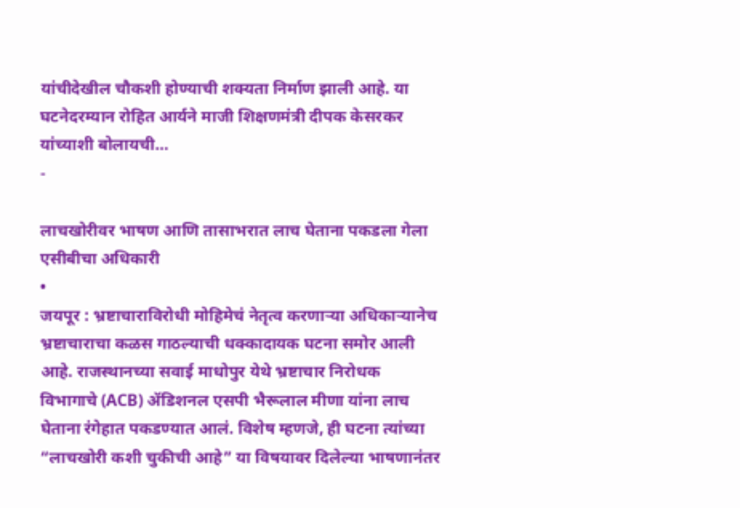यांचीदेखील चौकशी होण्याची शक्यता निर्माण झाली आहे. या घटनेदरम्यान रोहित आर्यने माजी शिक्षणमंत्री दीपक केसरकर यांच्याशी बोलायची…
-

लाचखोरीवर भाषण आणि तासाभरात लाच घेताना पकडला गेला एसीबीचा अधिकारी
•
जयपूर : भ्रष्टाचाराविरोधी मोहिमेचं नेतृत्व करणाऱ्या अधिकाऱ्यानेच भ्रष्टाचाराचा कळस गाठल्याची धक्कादायक घटना समोर आली आहे. राजस्थानच्या सवाई माधोपुर येथे भ्रष्टाचार निरोधक विभागाचे (ACB) ॲडिशनल एसपी भैरूलाल मीणा यांना लाच घेताना रंगेहात पकडण्यात आलं. विशेष म्हणजे, ही घटना त्यांच्या “लाचखोरी कशी चुकीची आहे” या विषयावर दिलेल्या भाषणानंतर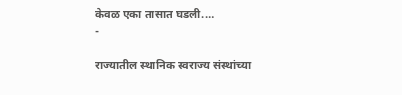केवळ एका तासात घडली.…
-

राज्यातील स्थानिक स्वराज्य संस्थांच्या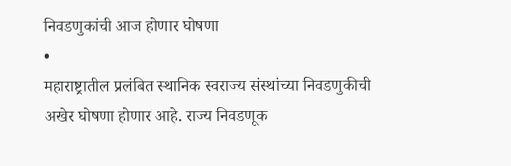निवडणुकांची आज होणार घोषणा
•
महाराष्ट्रातील प्रलंबित स्थानिक स्वराज्य संस्थांच्या निवडणुकीची अखेर घोषणा होणार आहे. राज्य निवडणूक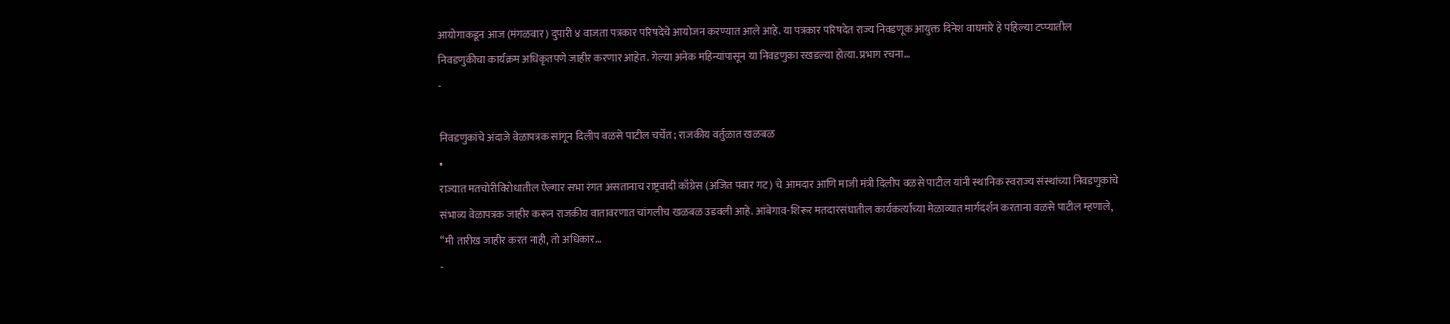आयोगाकडून आज (मंगळवार) दुपारी ४ वाजता पत्रकार परिषदेचे आयोजन करण्यात आले आहे. या पत्रकार परिषदेत राज्य निवडणूक आयुक्त दिनेश वाघमारे हे पहिल्या टप्प्यातील निवडणुकीचा कार्यक्रम अधिकृतपणे जाहीर करणार आहेत. गेल्या अनेक महिन्यांपासून या निवडणुका रखडल्या होत्या. प्रभाग रचना…
-

निवडणुकांचे अंदाजे वेळापत्रक सांगून दिलीप वळसे पाटील चर्चेत; राजकीय वर्तुळात खळबळ
•
राज्यात मतचोरीविरोधातील ऐल्गार सभा रंगत असतानाच राष्ट्रवादी काँग्रेस (अजित पवार गट) चे आमदार आणि माजी मंत्री दिलीप वळसे पाटील यांनी स्थानिक स्वराज्य संस्थांच्या निवडणुकांचे संभाव्य वेळापत्रक जाहीर करून राजकीय वातावरणात चांगलीच खळबळ उडवली आहे. आंबेगाव-शिरूर मतदारसंघातील कार्यकर्त्यांच्या मेळाव्यात मार्गदर्शन करताना वळसे पाटील म्हणाले, “मी तारीख जाहीर करत नाही, तो अधिकार…
-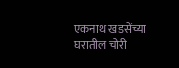एकनाथ खडसेंच्या घरातील चोरी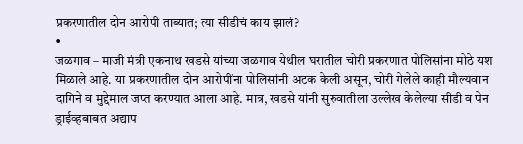प्रकरणातील दोन आरोपी ताब्यात; त्या सीडीचं काय झालं?
•
जळगाव – माजी मंत्री एकनाथ खडसे यांच्या जळगाव येथील घरातील चोरी प्रकरणात पोलिसांना मोठे यश मिळाले आहे. या प्रकरणातील दोन आरोपींना पोलिसांनी अटक केली असून, चोरी गेलेले काही मौल्यवान दागिने व मुद्देमाल जप्त करण्यात आला आहे. मात्र, खडसे यांनी सुरुवातीला उल्लेख केलेल्या सीडी व पेन ड्राईव्हबाबत अद्याप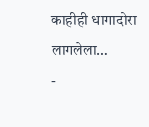काहीही धागादोरा लागलेला…
-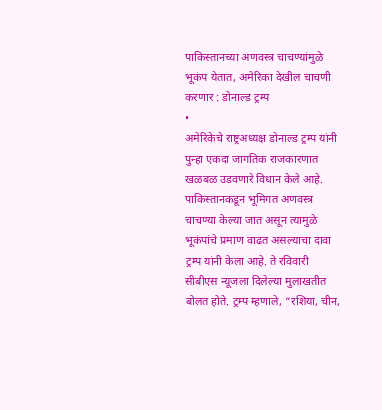पाकिस्तानच्या अणवस्त्र चाचण्यांमुळे भूकंप येतात, अमेरिका देखील चाचणी करणार : डोनाल्ड ट्रम्प
•
अमेरिकेचे राष्ट्रअध्यक्ष डोनाल्ड ट्रम्प यांनी पुन्हा एकदा जागतिक राजकारणात खळबळ उडवणारे विधान केले आहे. पाकिस्तानकडून भूमिगत अणवस्त्र चाचण्या केल्या जात असून त्यामुळे भूकंपांचे प्रमाण वाढत असल्याचा दावा ट्रम्प यांनी केला आहे. ते रविवारी सीबीएस न्यूजला दिलेल्या मुलाखतीत बोलत होते. ट्रम्प म्हणाले, “रशिया, चीन,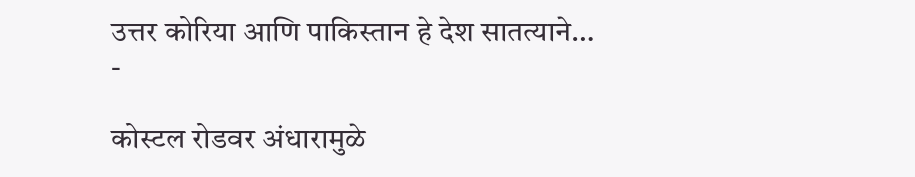उत्तर कोरिया आणि पाकिस्तान हे देश सातत्याने…
-

कोस्टल रोडवर अंधारामुळे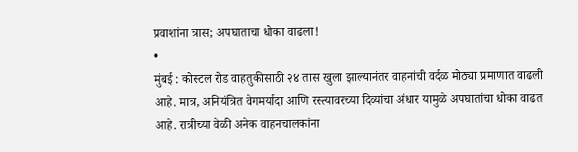प्रवाशांना त्रास; अपघाताचा धोका वाढला!
•
मुंबई : कोस्टल रोड वाहतुकीसाठी २४ तास खुला झाल्यानंतर वाहनांची वर्दळ मोठ्या प्रमाणात वाढली आहे. मात्र, अनियंत्रित वेगमर्यादा आणि रस्त्यावरच्या दिव्यांचा अंधार यामुळे अपघातांचा धोका वाढत आहे. रात्रीच्या वेळी अनेक वाहनचालकांना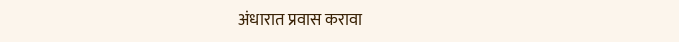अंधारात प्रवास करावा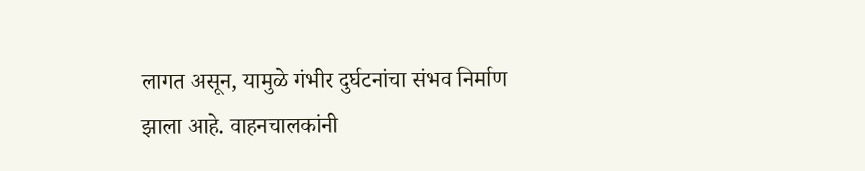लागत असून, यामुळे गंभीर दुर्घटनांचा संभव निर्माण झाला आहे. वाहनचालकांनी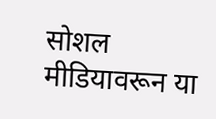सोशल मीडियावरून या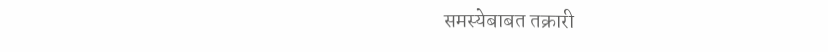समस्येबाबत तक्रारी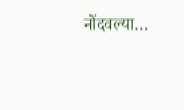नोंदवल्या…